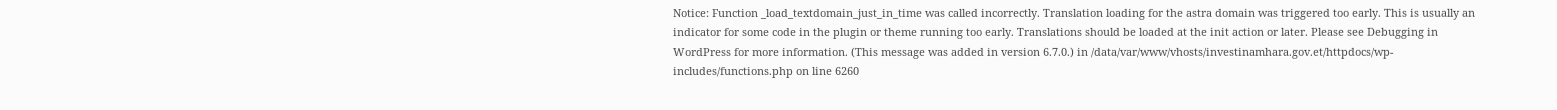Notice: Function _load_textdomain_just_in_time was called incorrectly. Translation loading for the astra domain was triggered too early. This is usually an indicator for some code in the plugin or theme running too early. Translations should be loaded at the init action or later. Please see Debugging in WordPress for more information. (This message was added in version 6.7.0.) in /data/var/www/vhosts/investinamhara.gov.et/httpdocs/wp-includes/functions.php on line 6260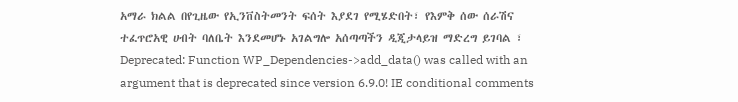አማራ ክልል በየጊዜው የኢንቨስትመንት ፍሰት እያደገ የሚሄድበት፣ የእምቅ ሰው ሰራሽና ተፈጥሮአዊ ሀብት ባለቤት እንደመሆኑ አገልግሎ አሰጣጣችን ዲጂታላይዝ ማድረግ ይገባል ፣
Deprecated: Function WP_Dependencies->add_data() was called with an argument that is deprecated since version 6.9.0! IE conditional comments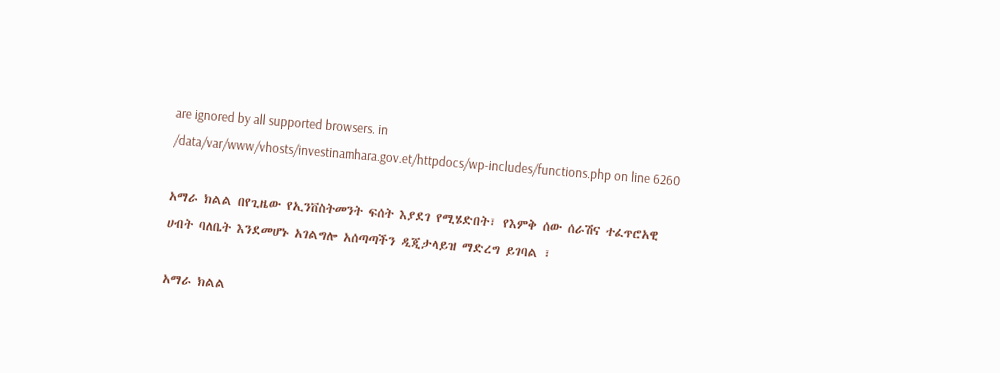are ignored by all supported browsers. in /data/var/www/vhosts/investinamhara.gov.et/httpdocs/wp-includes/functions.php on line 6260

አማራ ክልል በየጊዜው የኢንቨስትመንት ፍሰት እያደገ የሚሄድበት፣ የእምቅ ሰው ሰራሽና ተፈጥሮአዊ ሀብት ባለቤት እንደመሆኑ አገልግሎ አሰጣጣችን ዲጂታላይዝ ማድረግ ይገባል ፣

አማራ ክልል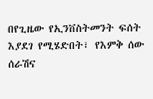በየጊዜው የኢንቨስትመንት ፍሰት እያደገ የሚሄድበት፣ የእምቅ ሰው ሰራሽና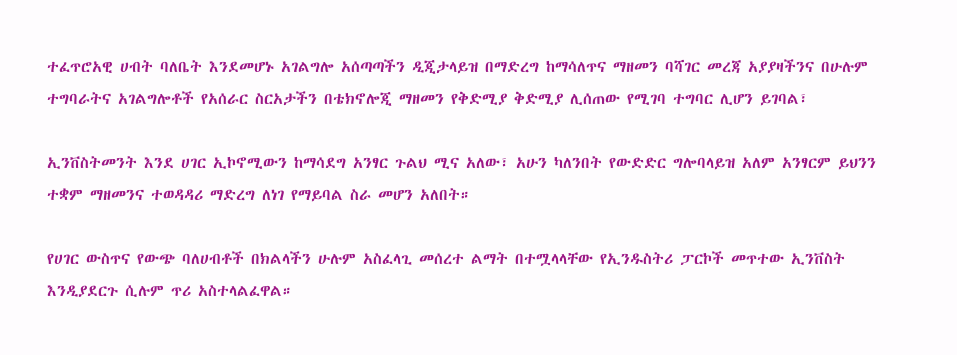ተፈጥሮአዊ ሀብት ባለቤት እንደመሆኑ አገልግሎ አሰጣጣችን ዲጂታላይዝ በማድረግ ከማሳለጥና ማዘመን ባሻገር መረጃ አያያዛችንና በሁሉም ተግባራትና አገልግሎቶች የአሰራር ስርአታችን በቴክኖሎጂ ማዘመን የቅድሚያ ቅድሚያ ሊሰጠው የሚገባ ተግባር ሊሆን ይገባል፣

ኢንቨስትመንት እንደ ሀገር ኢኮኖሚውን ከማሳደግ አንፃር ጉልህ ሚና አለው፣ አሁን ካለንበት የውድድር ግሎባላይዝ አለም አንፃርም ይህንን ተቋም ማዘመንና ተወዳዳሪ ማድረግ ለነገ የማይባል ስራ መሆን አለበት።

የሀገር ውስጥና የውጭ ባለሀብቶች በክልላችን ሁሉም አስፈላጊ መሰረተ ልማት በተሟላላቸው የኢንዱስትሪ ፓርኮች መጥተው ኢንቨስት እንዲያደርጉ ሲሉም ጥሪ አስተላልፈዋል።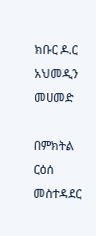ክቡር ዶ.ር አህመዲን መሀመድ

በምክትል ርዕሰ መስተዳደር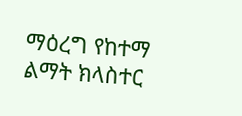ማዕረግ የከተማ ልማት ክላስተር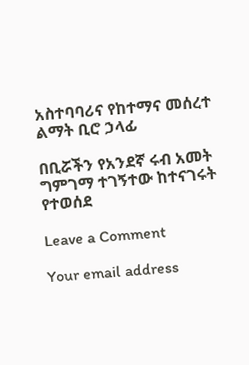አስተባባሪና የከተማና መሰረተ ልማት ቢሮ ኃላፊ

በቢሯችን የአንደኛ ሩብ አመት ግምገማ ተገኝተው ከተናገሩት የተወሰደ

Leave a Comment

Your email address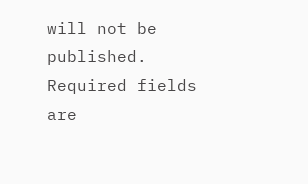will not be published. Required fields are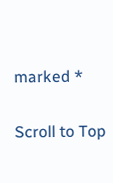marked *

Scroll to Top